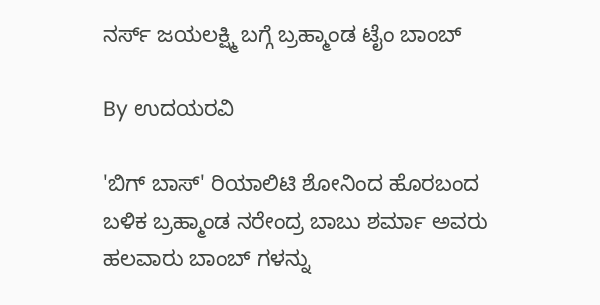ನರ್ಸ್ ಜಯಲಕ್ಷ್ಮಿ ಬಗ್ಗೆ ಬ್ರಹ್ಮಾಂಡ ಟೈಂ ಬಾಂಬ್

By ಉದಯರವಿ

'ಬಿಗ್ ಬಾಸ್' ರಿಯಾಲಿಟಿ ಶೋನಿಂದ ಹೊರಬಂದ ಬಳಿಕ ಬ್ರಹ್ಮಾಂಡ ನರೇಂದ್ರ ಬಾಬು ಶರ್ಮಾ ಅವರು ಹಲವಾರು ಬಾಂಬ್ ಗಳನ್ನು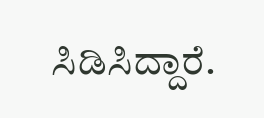ಸಿಡಿಸಿದ್ದಾರೆ.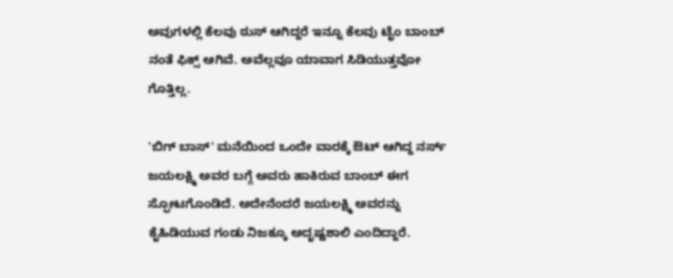ಅವುಗಳಲ್ಲಿ ಕೆಲವು ಠುಸ್ ಆಗಿದ್ದರೆ ಇನ್ನೂ ಕೆಲವು ಟೈಂ ಬಾಂಬ್ ನಂತೆ ಫಿಕ್ಸ್ ಆಗಿವೆ. ಅವೆಲ್ಲವೂ ಯಾವಾಗ ಸಿಡಿಯುತ್ತವೋ ಗೊತ್ತಿಲ್ಲ.

'ಬಿಗ್ ಬಾಸ್' ಮನೆಯಿಂದ ಒಂದೇ ವಾರಕ್ಕೆ ಔಟ್ ಆಗಿದ್ದ ನರ್ಸ್ ಜಯಲಕ್ಷ್ಮಿ ಅವರ ಬಗ್ಗೆ ಅವರು ಹಾಕಿರುವ ಬಾಂಬ್ ಈಗ ಸ್ಫೋಟಗೊಂಡಿದೆ. ಅದೇನೆಂದರೆ ಜಯಲಕ್ಷ್ಮಿ ಅವರನ್ನು ಕೈಹಿಡಿಯುವ ಗಂಡು ನಿಜಕ್ಕೂ ಅದೃಷ್ಟಶಾಲಿ ಎಂದಿದ್ದಾರೆ.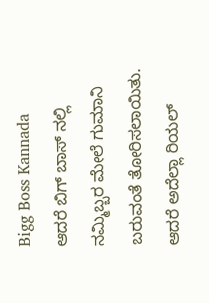Bigg Boss Kannada
ಆದರೆ ಬಿಗ್ ಬಾಸ್ ನಲ್ಲಿ ನಮ್ಮಿಬ್ಬರ ಮೇಲೆ ಗುಮಾನಿ ಬರುವಂತೆ ತೋರಿಸಲಾಯಿತು. ಆದರೆ ಅದೆಲ್ಲಾ ರಿಯಲ್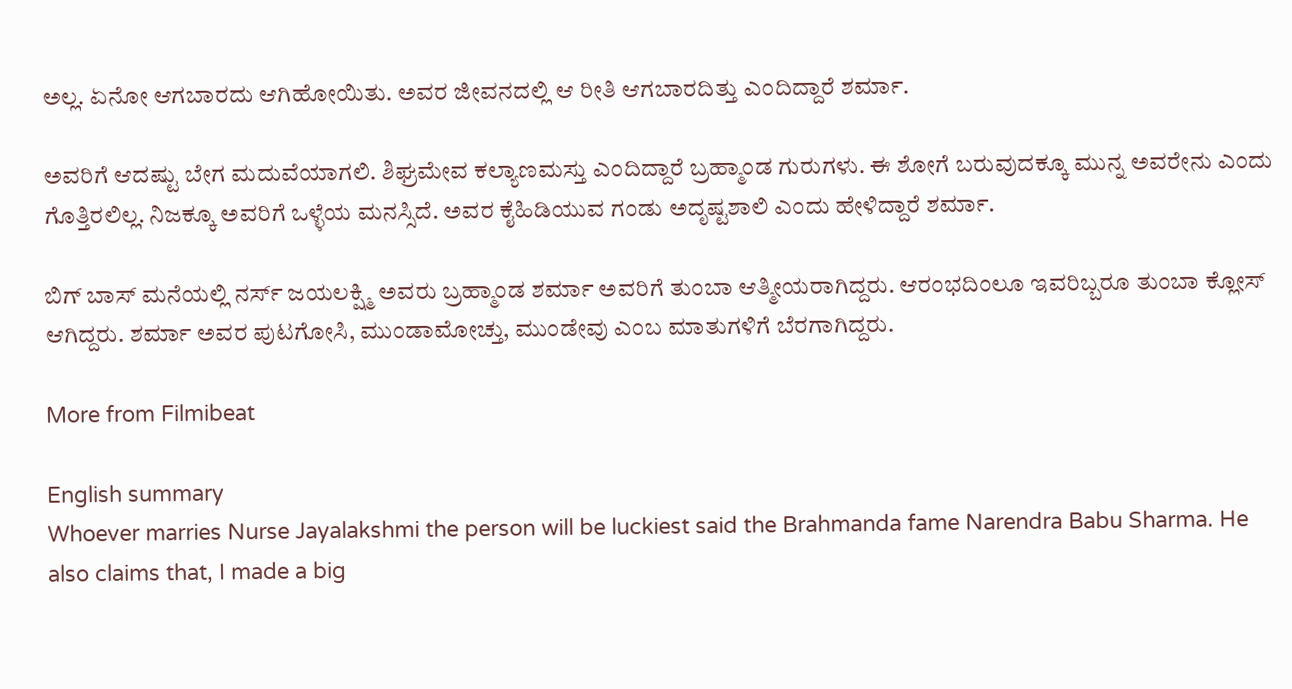ಅಲ್ಲ. ಏನೋ ಆಗಬಾರದು ಆಗಿಹೋಯಿತು. ಅವರ ಜೀವನದಲ್ಲಿ ಆ ರೀತಿ ಆಗಬಾರದಿತ್ತು ಎಂದಿದ್ದಾರೆ ಶರ್ಮಾ.

ಅವರಿಗೆ ಆದಷ್ಟು ಬೇಗ ಮದುವೆಯಾಗಲಿ. ಶಿಘ್ರಮೇವ ಕಲ್ಯಾಣಮಸ್ತು ಎಂದಿದ್ದಾರೆ ಬ್ರಹ್ಮಾಂಡ ಗುರುಗಳು. ಈ ಶೋಗೆ ಬರುವುದಕ್ಕೂ ಮುನ್ನ ಅವರೇನು ಎಂದು ಗೊತ್ತಿರಲಿಲ್ಲ. ನಿಜಕ್ಕೂ ಅವರಿಗೆ ಒಳ್ಳೆಯ ಮನಸ್ಸಿದೆ. ಅವರ ಕೈಹಿಡಿಯುವ ಗಂಡು ಅದೃಷ್ಟಶಾಲಿ ಎಂದು ಹೇಳಿದ್ದಾರೆ ಶರ್ಮಾ.

ಬಿಗ್ ಬಾಸ್ ಮನೆಯಲ್ಲಿ ನರ್ಸ್ ಜಯಲಕ್ಷ್ಮಿ ಅವರು ಬ್ರಹ್ಮಾಂಡ ಶರ್ಮಾ ಅವರಿಗೆ ತುಂಬಾ ಆತ್ಮೀಯರಾಗಿದ್ದರು. ಆರಂಭದಿಂಲೂ ಇವರಿಬ್ಬರೂ ತುಂಬಾ ಕ್ಲೋಸ್ ಆಗಿದ್ದರು. ಶರ್ಮಾ ಅವರ ಪುಟಗೋಸಿ, ಮುಂಡಾಮೋಚ್ತು, ಮುಂಡೇವು ಎಂಬ ಮಾತುಗಳಿಗೆ ಬೆರಗಾಗಿದ್ದರು.

More from Filmibeat

English summary
Whoever marries Nurse Jayalakshmi the person will be luckiest said the Brahmanda fame Narendra Babu Sharma. He also claims that, I made a big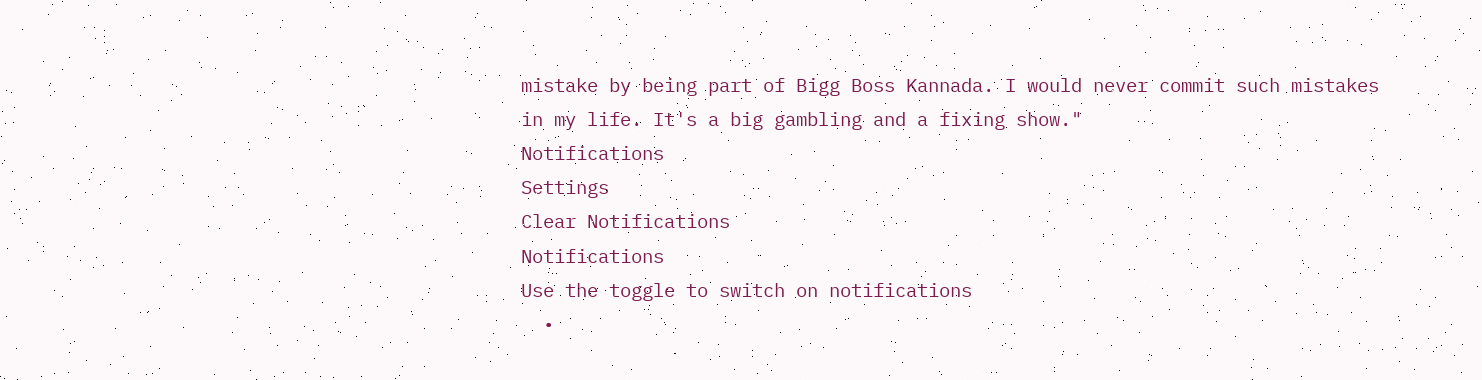mistake by being part of Bigg Boss Kannada. I would never commit such mistakes in my life. It's a big gambling and a fixing show."
Notifications
Settings
Clear Notifications
Notifications
Use the toggle to switch on notifications
  •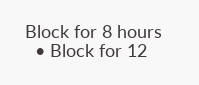Block for 8 hours
  • Block for 12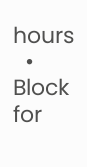hours
  • Block for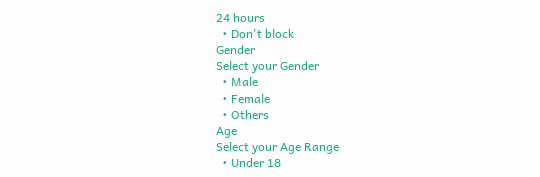24 hours
  • Don't block
Gender
Select your Gender
  • Male
  • Female
  • Others
Age
Select your Age Range
  • Under 18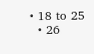• 18 to 25
  • 26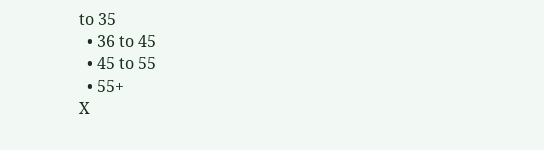to 35
  • 36 to 45
  • 45 to 55
  • 55+
X